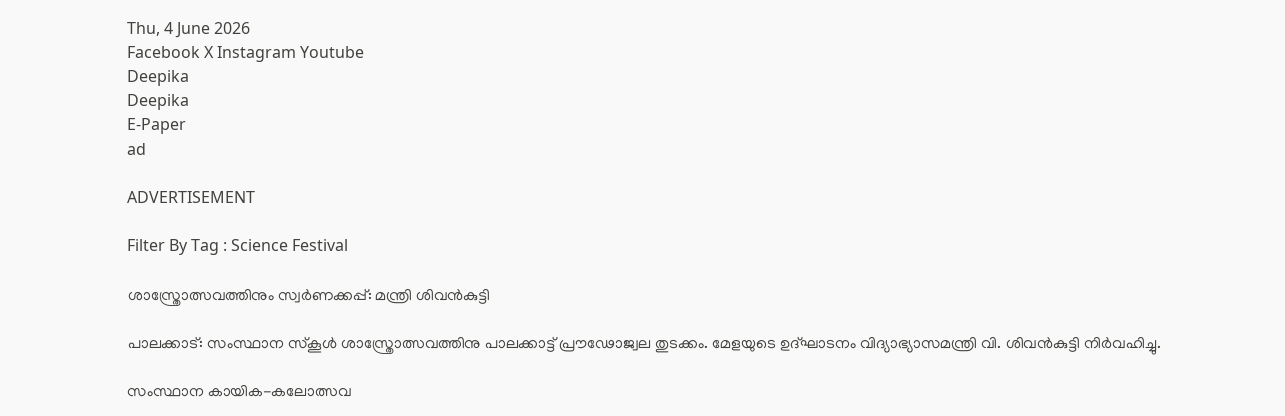Thu, 4 June 2026
Facebook X Instagram Youtube
Deepika
Deepika
E-Paper
ad

ADVERTISEMENT

Filter By Tag : Science Festival

ശാസ്ത്രോത്സവത്തിനും സ്വർണക്കപ്പ്: മന്ത്രി ശിവൻകുട്ടി

പാലക്കാട്: സംസ്ഥാന സ്കൂൾ ശാസ്ത്രോത്സവത്തിനു പാലക്കാട്ട് പ്രൗഢോജ്വല തുടക്കം. മേളയുടെ ഉദ്ഘാടനം വിദ്യാഭ്യാസമന്ത്രി വി. ശിവൻകുട്ടി നിർവഹിച്ചു.

സംസ്ഥാന കായിക-കലോത്സവ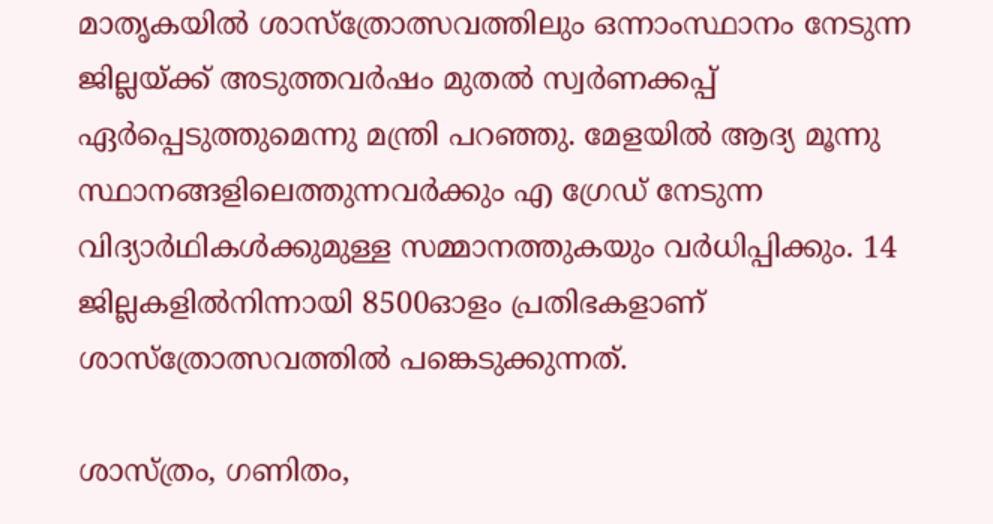മാതൃകയിൽ ശാസ്ത്രോത്സവത്തിലും ഒന്നാംസ്ഥാനം നേടുന്ന ജില്ലയ്ക്ക് അടുത്തവർഷം മുതൽ സ്വർണക്കപ്പ് ഏർപ്പെടുത്തുമെന്നു മന്ത്രി പറഞ്ഞു. മേളയിൽ ആദ്യ മൂന്നു സ്ഥാനങ്ങളിലെത്തുന്നവർക്കും എ ഗ്രേഡ് നേടുന്ന വിദ്യാർഥികൾക്കുമുള്ള സമ്മാനത്തുകയും വർധിപ്പിക്കും. 14 ജില്ലകളിൽനിന്നായി 8500ഓളം പ്രതിഭകളാണ് ശാസ്ത്രോത്സവത്തിൽ പങ്കെടുക്കുന്നത്.

ശാസ്ത്രം, ഗണിതം,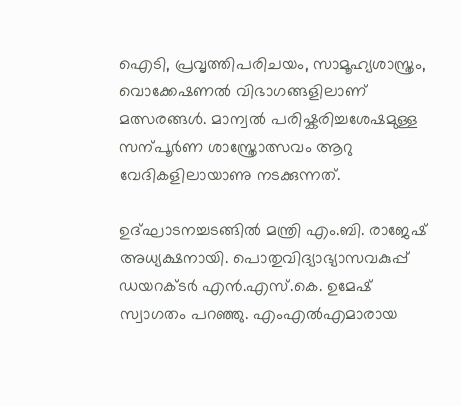ഐടി, പ്രവൃത്തിപരിചയം, സാമൂഹ്യശാസ്ത്രം, വൊക്കേഷണൽ വിഭാഗങ്ങളിലാണ് മത്സരങ്ങൾ. മാന്വൽ പരിഷ്കരിച്ചശേഷമുള്ള സന്പൂർണ ശാസ്ത്രോത്സവം ആറു വേദികളിലായാണു നടക്കുന്നത്.

ഉദ്ഘാടനച്ചടങ്ങിൽ മന്ത്രി എം.ബി. രാജേഷ് അധ്യക്ഷനായി. പൊതുവിദ്യാഭ്യാസവകുപ്പ് ഡയറക്ടർ എൻ.എസ്.കെ. ഉമേഷ് സ്വാഗതം പറഞ്ഞു. എംഎൽഎമാരായ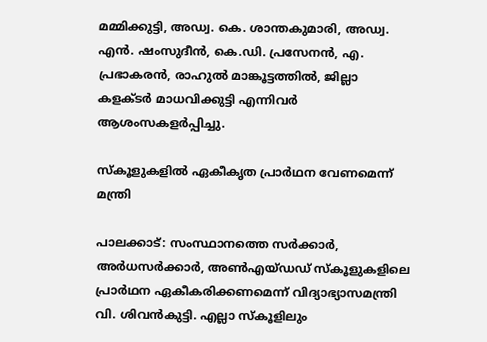മമ്മിക്കുട്ടി, അഡ്വ. കെ. ശാന്തകുമാരി, അഡ്വ. എൻ. ഷംസുദീൻ, കെ.ഡി. പ്രസേനൻ, എ. പ്രഭാകരൻ, രാഹുൽ മാങ്കൂട്ടത്തിൽ, ജില്ലാ കളക്ടർ മാധവിക്കുട്ടി എന്നിവർ ആശംസകളർപ്പിച്ചു.

സ്കൂളുകളിൽ ഏകീകൃത പ്രാർഥന വേണമെന്ന് മന്ത്രി

പാലക്കാട്: സംസ്ഥാനത്തെ സർക്കാർ, അർധസർക്കാർ, അണ്‍എയ്ഡഡ് സ്കൂളുകളിലെ പ്രാർഥന ഏകീകരിക്കണമെന്ന് വിദ്യാഭ്യാസമന്ത്രി വി. ശിവൻകുട്ടി. എല്ലാ സ്കൂളിലും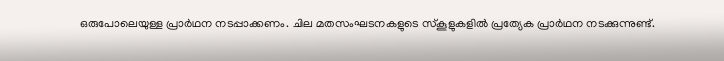ഒരുപോലെയുള്ള പ്രാർഥന നടപ്പാക്കണം. ചില മതസംഘടനകളുടെ സ്കൂളുകളിൽ പ്രത്യേക പ്രാർഥന നടക്കുന്നുണ്ട്.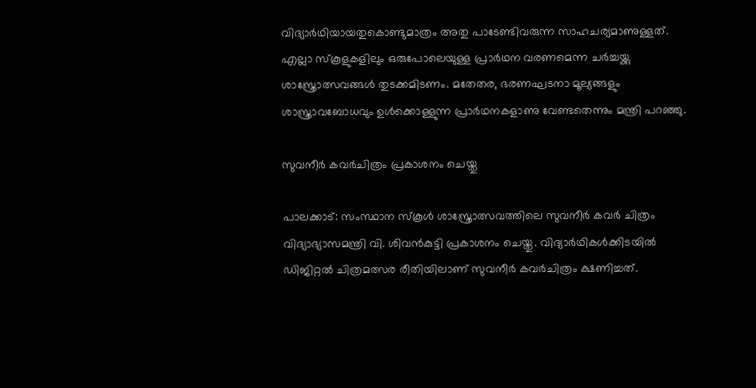വിദ്യാർഥിയായതുകൊണ്ടുമാത്രം അതു പാടേണ്ടിവരുന്ന സാഹചര്യമാണുള്ളത്. എല്ലാ സ്കൂളുകളിലും ഒരുപോലെയുള്ള പ്രാർഥന വരണമെന്ന ചർച്ചയ്ക്കു ശാസ്ത്രോത്സവങ്ങൾ തുടക്കമിടണം. മതേതര, ഭരണഘടനാ മൂല്യങ്ങളും ശാസ്ത്രാവബോധവും ഉൾക്കൊള്ളുന്ന പ്രാർഥനകളാണു വേണ്ടതെന്നും മന്ത്രി പറഞ്ഞു.

സുവനീർ കവർചിത്രം പ്രകാശനം ചെയ്തു

പാലക്കാട്: സംസ്ഥാന സ്കൂൾ ശാസ്ത്രോത്സവത്തിലെ സുവനീർ കവർ ചിത്രം വിദ്യാഭ്യാസമന്ത്രി വി. ശിവൻകുട്ടി പ്രകാശനം ചെയ്തു. വിദ്യാർഥികൾക്കിടയിൽ ഡിജിറ്റൽ ചിത്രമത്സര രീതിയിലാണ് സുവനീർ കവർചിത്രം ക്ഷണിച്ചത്.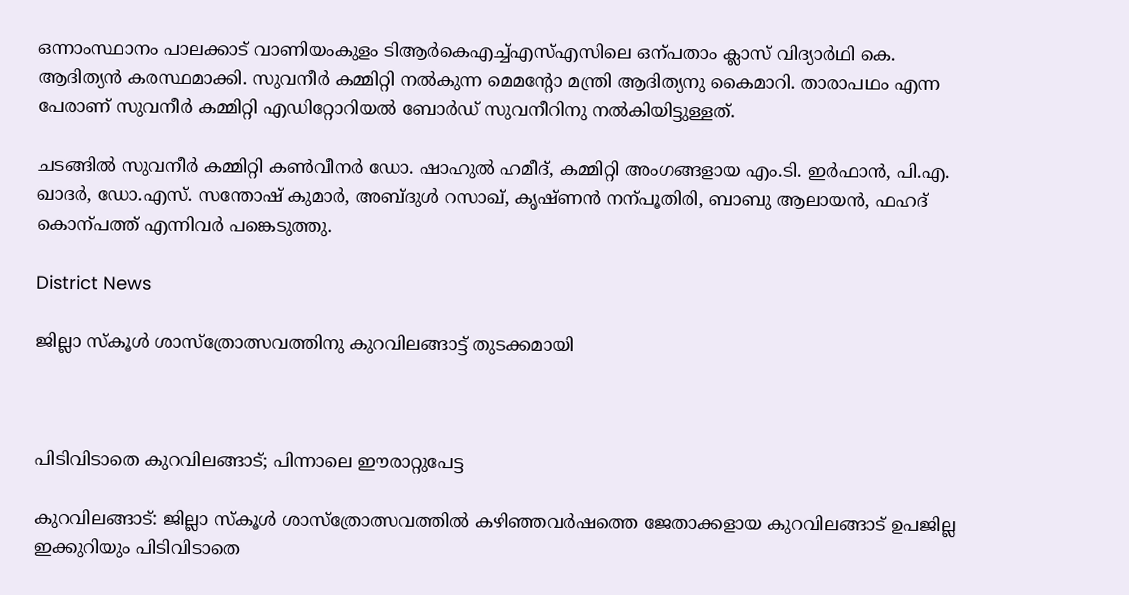ഒന്നാംസ്ഥാനം പാലക്കാട് വാണിയംകുളം ടിആർകെഎച്ച്എസ്എസിലെ ഒന്പതാം ക്ലാസ് വിദ്യാർഥി കെ. ആദിത്യൻ കരസ്ഥമാക്കി. സുവനീർ കമ്മിറ്റി നൽകുന്ന മെമന്‍റോ മന്ത്രി ആദിത്യനു കൈമാറി. താരാപഥം എന്ന പേരാണ് സുവനീർ കമ്മിറ്റി എഡിറ്റോറിയൽ ബോർഡ് സുവനീറിനു നൽകിയിട്ടുള്ളത്.

ചടങ്ങിൽ സുവനീർ കമ്മിറ്റി കണ്‍വീനർ ഡോ. ഷാഹുൽ ഹമീദ്, കമ്മിറ്റി അംഗങ്ങളായ എം.ടി. ഇർഫാൻ, പി.എ. ഖാദർ, ഡോ.എസ്. സന്തോഷ് കുമാർ, അബ്ദുൾ റസാഖ്, കൃഷ്ണൻ നന്പൂതിരി, ബാബു ആലായൻ, ഫഹദ് കൊന്പത്ത് എന്നിവർ പങ്കെടുത്തു.

District News

ജില്ലാ സ്‌കൂൾ ശാസ്‌ത്രോത്സവത്തിനു കുറവിലങ്ങാട്ട് തുടക്കമായി



പിടിവിടാതെ കുറവിലങ്ങാട്; പിന്നാലെ ഈരാറ്റുപേട്ട

കുറവിലങ്ങാട്: ജില്ലാ സ്‌കൂൾ ശാസ്‌ത്രോത്സവത്തിൽ കഴിഞ്ഞവർഷത്തെ ജേതാക്കളായ കുറവിലങ്ങാട് ഉപജില്ല ഇക്കുറിയും പിടിവിടാതെ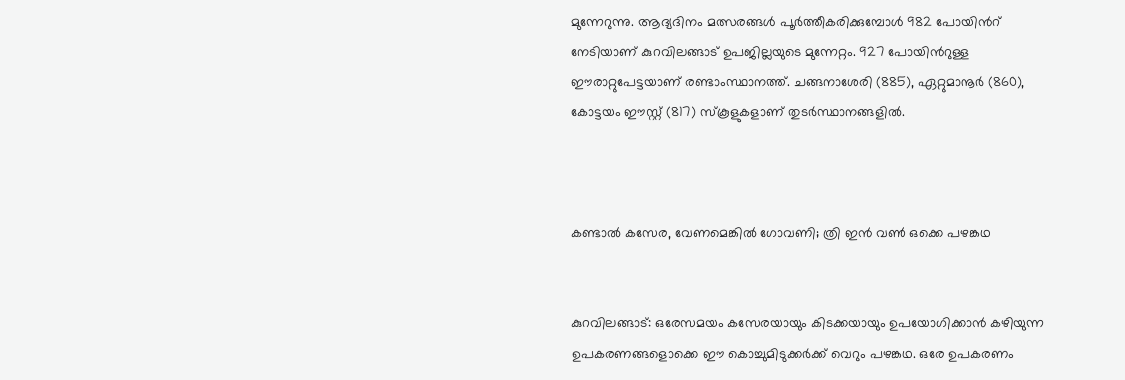മുന്നേറുന്നു. ആദ്യദിനം മത്സരങ്ങൾ പൂർത്തീകരിക്കുമ്പോൾ 982 പോയിന്‍റ് നേടിയാണ് കുറവിലങ്ങാട് ഉപജില്ലയുടെ മുന്നേറ്റം. 927 പോയിന്‍റുള്ള ഈരാറ്റുപേട്ടയാണ് രണ്ടാംസ്ഥാനത്ത്. ചങ്ങനാശേരി (885), ഏറ്റുമാനൂർ (860), കോട്ടയം ഈസ്റ്റ് (817) സ്‌കൂളുകളാണ് തുടർസ്ഥാനങ്ങളിൽ.



കണ്ടാൽ കസേര, വേണമെങ്കിൽ ഗോവണി; ത്രി ഇൻ വൺ ഒക്കെ പഴങ്കഥ


കുറവിലങ്ങാട്: ഒരേസമയം കസേരയായും കിടക്കയായും ഉപയോഗിക്കാൻ കഴിയുന്ന ഉപകരണങ്ങളൊക്കെ ഈ കൊച്ചുമിടുക്കർക്ക് വെറും പഴങ്കഥ. ഒരേ ഉപകരണം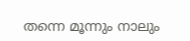തന്നെ മൂന്നും നാലും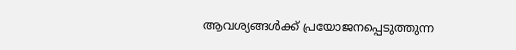ആവശ്യങ്ങൾക്ക് പ്രയോജനപ്പെടുത്തുന്ന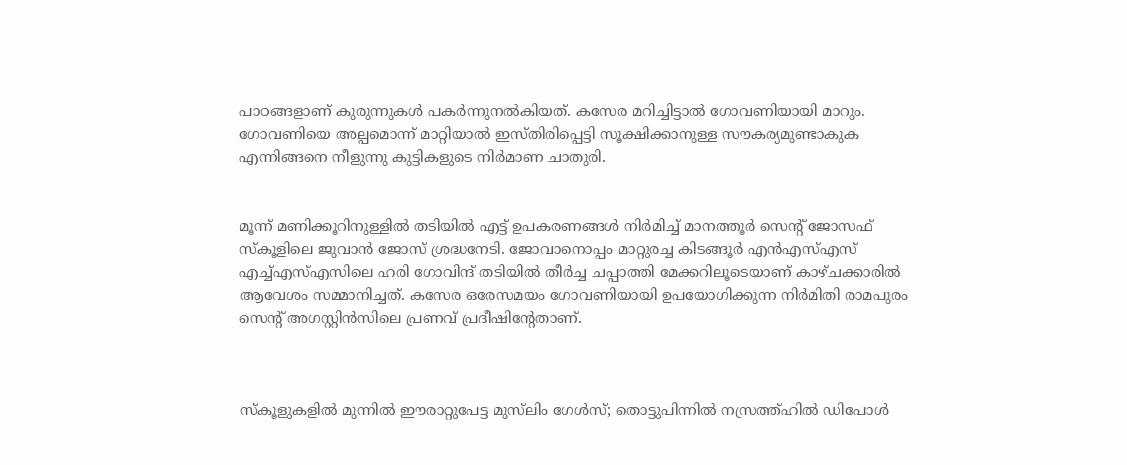പാഠങ്ങളാണ് കുരുന്നുകൾ പകർന്നുനൽകിയത്. കസേര മറിച്ചിട്ടാൽ ഗോവണിയായി മാറും. ഗോവണിയെ അല്പമൊന്ന് മാറ്റിയാൽ ഇസ്തിരിപ്പെട്ടി സൂക്ഷിക്കാനുള്ള സൗകര്യമുണ്ടാകുക എന്നിങ്ങനെ നീളുന്നു കുട്ടികളുടെ നിർമാണ ചാതുരി.


മൂന്ന് മണിക്കൂറിനുള്ളിൽ തടിയിൽ എട്ട് ഉപകരണങ്ങൾ നിർമിച്ച് മാനത്തൂർ സെന്‍റ് ജോസഫ് സ്‌കൂളിലെ ജുവാൻ ജോസ് ശ്രദ്ധനേടി. ജോവാനൊപ്പം മാറ്റുരച്ച കിടങ്ങൂർ എൻഎസ്എസ് എച്ച്എസ്എസിലെ ഹരി ഗോവിന്ദ് തടിയിൽ തീർച്ച ചപ്പാത്തി മേക്കറിലൂടെയാണ് കാഴ്ചക്കാരിൽ ആവേശം സമ്മാനിച്ചത്. കസേര ഒരേസമയം ഗോവണിയായി ഉപയോഗിക്കുന്ന നിർമിതി രാമപുരം സെന്‍റ് അഗസ്റ്റിൻസിലെ പ്രണവ് പ്രദീഷിന്‍റേതാണ്.



സ്‌കൂളുകളിൽ മുന്നിൽ ഈരാറ്റുപേട്ട മുസ്‌ലിം ഗേൾസ്; തൊട്ടുപിന്നിൽ നസ്രത്ത്ഹിൽ ഡിപോൾ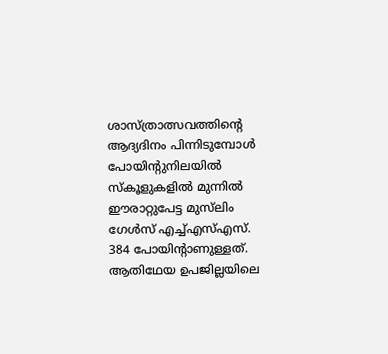ശാസ്ത്രാത്സവത്തിന്‍റെ ആദ്യദിനം പിന്നിടുമ്പോൾ പോയിന്‍റുനിലയിൽ സ്‌കൂളുകളിൽ മുന്നിൽ ഈരാറ്റുപേട്ട മുസ്‌ലിം ഗേൾസ് എച്ച്എസ്എസ്. 384 പോയിന്‍റാണുള്ളത്. ആതിഥേയ ഉപജില്ലയിലെ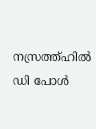നസ്രത്ത്ഹിൽ ഡി പോൾ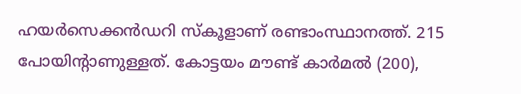ഹയർസെക്കൻഡറി സ്‌കൂളാണ് രണ്ടാംസ്ഥാനത്ത്. 215 പോയിന്‍റാണുള്ളത്. കോട്ടയം മൗണ്ട് കാർമൽ (200),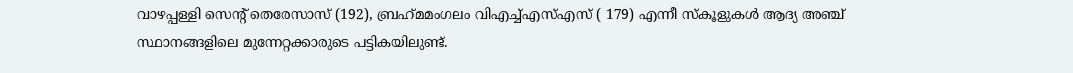വാഴപ്പള്ളി സെന്‍റ് തെരേസാസ് (192), ബ്രഹ്‌മമംഗലം വിഎച്ച്എസ്എസ് ( 179) എന്നീ സ്‌കൂളുകൾ ആദ്യ അഞ്ച് സ്ഥാനങ്ങളിലെ മുന്നേറ്റക്കാരുടെ പട്ടികയിലുണ്ട്.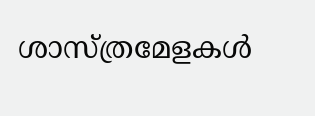ശാസ്ത്രമേളകൾ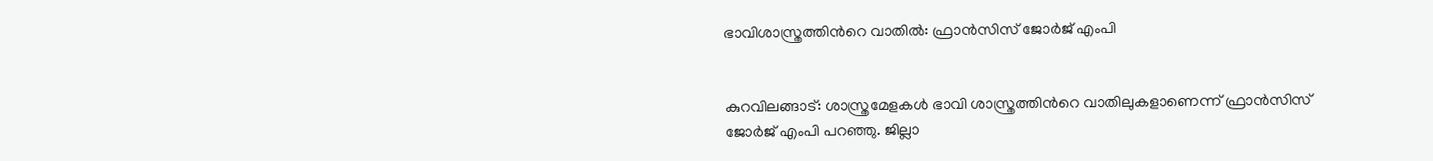ഭാവിശാസ്ത്രത്തിന്‍റെ വാതിൽ: ഫ്രാൻസിസ് ജോർജ് എംപി


കുറവിലങ്ങാട്: ശാസ്ത്രമേളകൾ ഭാവി ശാസ്ത്രത്തിന്‍റെ വാതിലുകളാണെന്ന് ഫ്രാൻസിസ് ജോർജ് എംപി പറഞ്ഞു. ജില്ലാ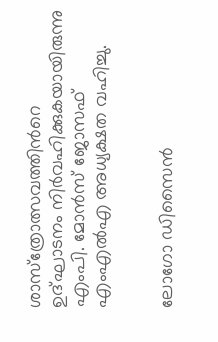ശാസ്‌ത്രോത്സവത്തിന്‍റെ ഉദ്ഘാടനം നിർവഹിക്കുകയായിരുന്നു എംപി. മോൻസ് ജോസഫ് എംഎൽഎ അധ്യക്ഷത വഹിച്ചു.


ലോഗോ ഡിസൈൻ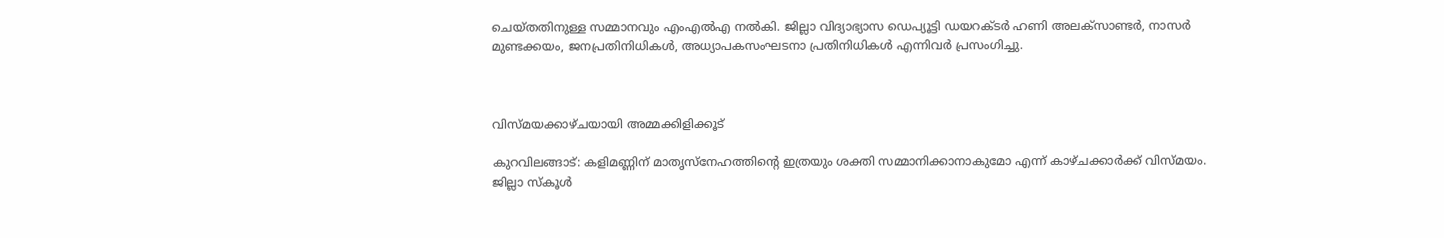ചെയ്തതിനുള്ള സമ്മാനവും എംഎൽഎ നൽകി. ജില്ലാ വിദ്യാഭ്യാസ ഡെപ്യൂട്ടി ഡയറക്ടർ ഹണി അലക്‌സാണ്ടർ, നാസർ മുണ്ടക്കയം, ജനപ്രതിനിധികൾ, അധ്യാപകസംഘടനാ പ്രതിനിധികൾ എന്നിവർ പ്രസംഗിച്ചു.



വിസ്മയക്കാഴ്ചയായി അമ്മക്കിളിക്കൂട്

കുറവിലങ്ങാട്: കളിമണ്ണിന് മാതൃസ്‌നേഹത്തിന്‍റെ ഇത്രയും ശക്തി സമ്മാനിക്കാനാകുമോ എന്ന് കാഴ്ചക്കാർക്ക് വിസ്മയം. ജില്ലാ സ്‌കൂൾ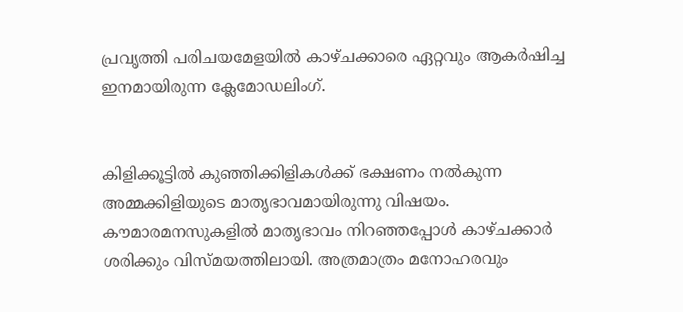പ്രവൃത്തി പരിചയമേളയിൽ കാഴ്ചക്കാരെ ഏറ്റവും ആകർഷിച്ച ഇനമായിരുന്ന ക്ലേമോഡലിംഗ്.


കിളിക്കൂട്ടിൽ കുഞ്ഞിക്കിളികൾക്ക് ഭക്ഷണം നൽകുന്ന അമ്മക്കിളിയുടെ മാതൃഭാവമായിരുന്നു വിഷയം. കൗമാരമനസുകളിൽ മാതൃഭാവം നിറഞ്ഞപ്പോൾ കാഴ്ചക്കാർ ശരിക്കും വിസ്മയത്തിലായി. അത്രമാത്രം മനോഹരവും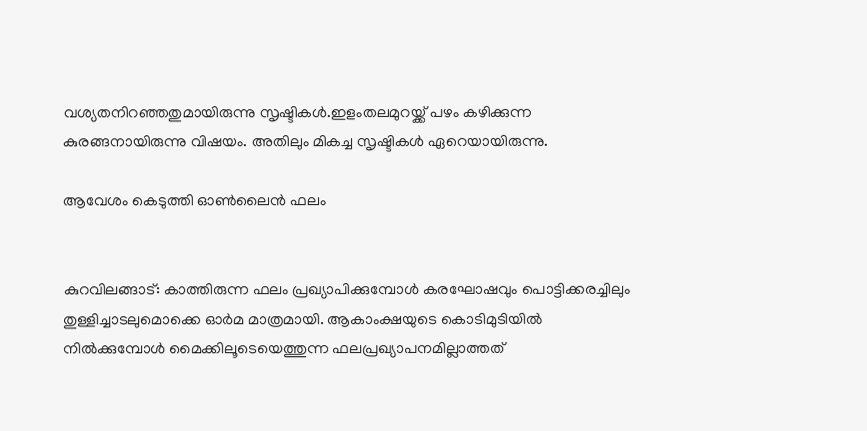വശ്യതനിറഞ്ഞതുമായിരുന്നു സൃഷ്ടികൾ.ഇളംതലമുറയ്ക്ക് പഴം കഴിക്കുന്ന കുരങ്ങനായിരുന്നു വിഷയം. അതിലും മികച്ച സൃഷ്ടികൾ ഏറെയായിരുന്നു.

ആവേശം കെടുത്തി ഓൺലൈൻ ഫലം


കുറവിലങ്ങാട്: കാത്തിരുന്ന ഫലം പ്രഖ്യാപിക്കുമ്പോൾ കരഘോഷവും പൊട്ടിക്കരച്ചിലും തുള്ളിച്ചാടലുമൊക്കെ ഓർമ മാത്രമായി. ആകാംക്ഷയുടെ കൊടിമുടിയിൽ നിൽക്കുമ്പോൾ മൈക്കിലൂടെയെത്തുന്ന ഫലപ്രഖ്യാപനമില്ലാത്തത്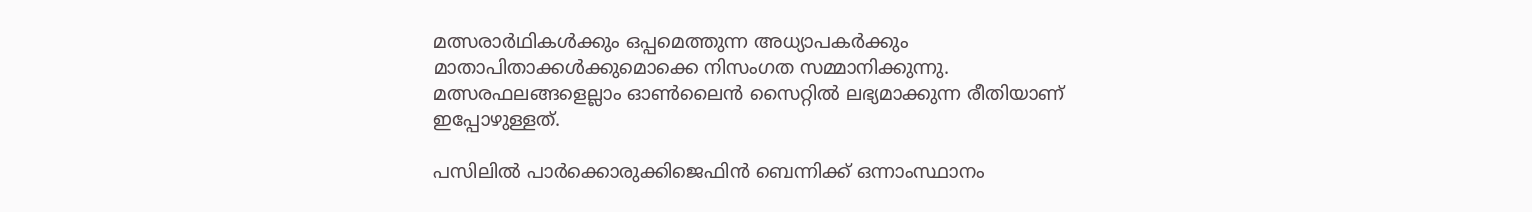മത്സരാർഥികൾക്കും ഒപ്പമെത്തുന്ന അധ്യാപകർക്കും മാതാപിതാക്കൾക്കുമൊക്കെ നിസംഗത സമ്മാനിക്കുന്നു. മത്സരഫലങ്ങളെല്ലാം ഓൺലൈൻ സൈറ്റിൽ ലഭ്യമാക്കുന്ന രീതിയാണ് ഇപ്പോഴുള്ളത്.

പസിലിൽ പാർക്കൊരുക്കിജെഫിൻ ബെന്നിക്ക് ഒന്നാംസ്ഥാനം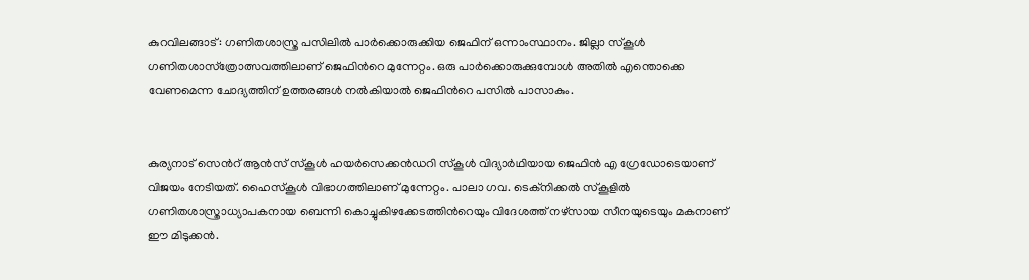കുറവിലങ്ങാട്: ഗണിതശാസ്ത്ര പസിലിൽ പാർക്കൊരുക്കിയ ജെഫിന് ഒന്നാംസ്ഥാനം. ജില്ലാ സ്‌കൂൾ ഗണിതശാസ്‌ത്രോത്സവത്തിലാണ് ജെഫിന്‍റെ മുന്നേറ്റം. ഒരു പാർക്കൊരുക്കുമ്പോൾ അതിൽ എന്തൊക്കെ വേണമെന്ന ചോദ്യത്തിന് ഉത്തരങ്ങൾ നൽകിയാൽ ജെഫിന്‍റെ പസിൽ പാസാകും.


കുര്യനാട് സെന്‍റ് ആൻസ് സ്‌കൂൾ ഹയർസെക്കൻഡറി സ്‌കൂൾ വിദ്യാർഥിയായ ജെഫിൻ എ ഗ്രേഡോടെയാണ് വിജയം നേടിയത്. ഹൈസ്‌കൂൾ വിഭാഗത്തിലാണ് മുന്നേറ്റം. പാലാ ഗവ. ടെക്‌നിക്കൽ സ്‌കൂളിൽ ഗണിതശാസ്ത്രാധ്യാപകനായ ബെന്നി കൊച്ചുകിഴക്കേടത്തിന്‍റെയും വിദേശത്ത് നഴ്‌സായ സീനയുടെയും മകനാണ് ഈ മിടുക്കൻ.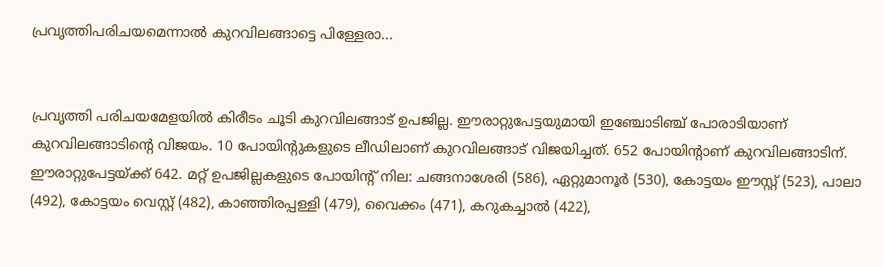പ്രവൃത്തിപരിചയമെന്നാൽ കുറവിലങ്ങാട്ടെ പിള്ളേരാ...


പ്രവൃത്തി പരിചയമേളയിൽ കിരീടം ചൂടി കുറവിലങ്ങാട് ഉപജില്ല. ഈരാറ്റുപേട്ടയുമായി ഇഞ്ചോടിഞ്ച് പോരാടിയാണ് കുറവിലങ്ങാടിന്‍റെ വിജയം. 10 പോയിന്‍റുകളുടെ ലീഡിലാണ് കുറവിലങ്ങാട് വിജയിച്ചത്. 652 പോയിന്‍റാണ് കുറവിലങ്ങാടിന്. ഈരാറ്റുപേട്ടയ്ക്ക് 642. മറ്റ് ഉപജില്ലകളുടെ പോയിന്‍റ് നില: ചങ്ങനാശേരി (586), ഏറ്റുമാനൂർ (530), കോട്ടയം ഈസ്റ്റ് (523), പാലാ (492), കോട്ടയം വെസ്റ്റ് (482), കാഞ്ഞിരപ്പള്ളി (479), വൈക്കം (471), കറുകച്ചാൽ (422),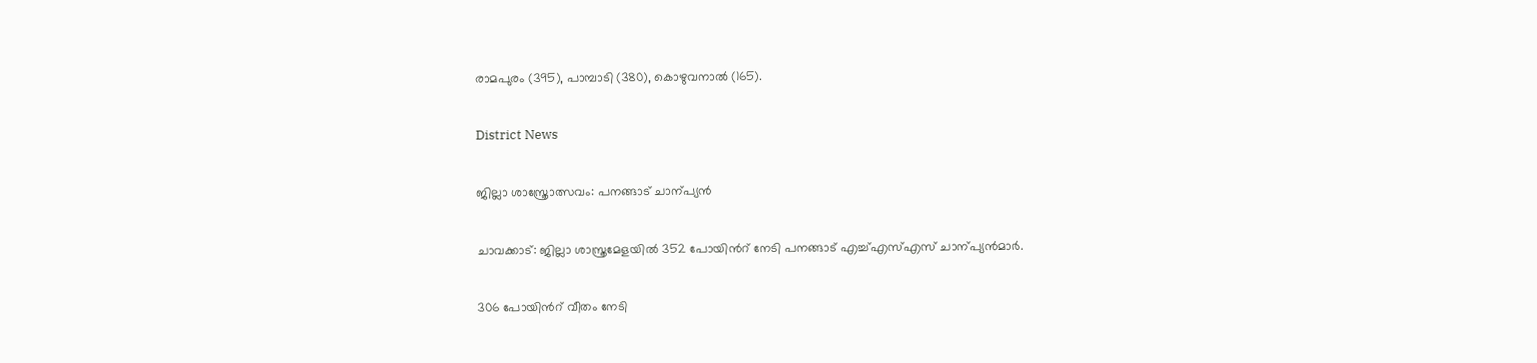രാമപുരം (395), പാമ്പാടി (380), കൊഴുവനാൽ (165).

District News

ജില്ലാ ശാസ്ത്രോത്സവം: പനങ്ങാട് ചാന്പ്യൻ

ചാവക്കാട്: ജില്ലാ ശാസ്ത്രമേളയിൽ 352 പോയിന്‍റ് നേടി പനങ്ങാട് എച്ച്എസ്എസ് ചാന്പ്യൻമാർ.

306 പോയിന്‍റ് വീതം നേടി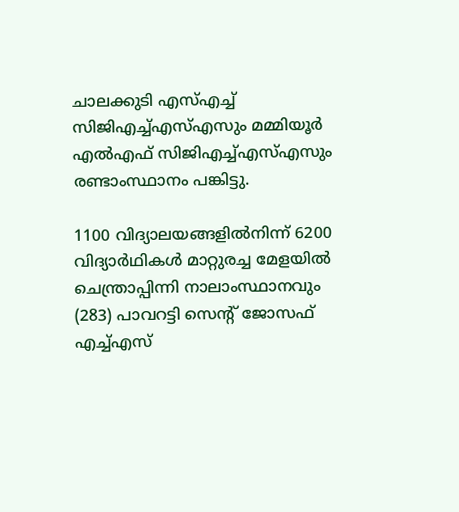ചാലക്കുടി എസ്എച്ച് സിജിഎച്ച്എസ്എസും മമ്മിയൂർ എൽഎഫ് സിജിഎച്ച്എസ്എസും രണ്ടാംസ്ഥാനം പങ്കിട്ടു.

1100 വിദ്യാലയങ്ങളിൽനിന്ന് 6200 വിദ്യാർഥികൾ മാറ്റുരച്ച മേളയിൽ ചെന്ത്രാപ്പിന്നി നാലാംസ്ഥാനവും (283) പാവറട്ടി സെന്‍റ് ജോസഫ് എച്ച്എസ്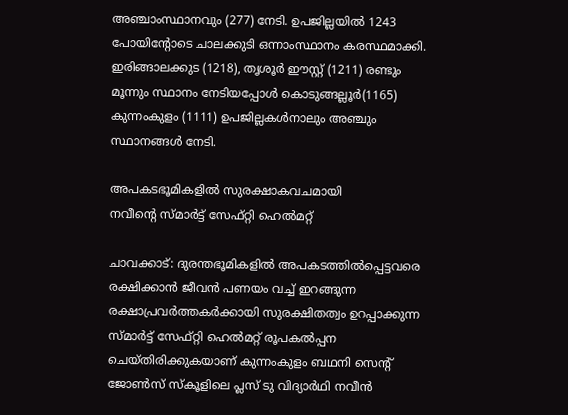അഞ്ചാംസ്ഥാനവും (277) നേടി. ഉപജില്ലയിൽ 1243 പോയിന്‍റോടെ ചാലക്കുടി ഒന്നാംസ്ഥാനം കരസ്ഥമാക്കി. ഇരിങ്ങാലക്കുട (1218), തൃശൂർ ഈസ്റ്റ് (1211) രണ്ടും മൂന്നും സ്ഥാനം നേടിയപ്പോൾ കൊടുങ്ങല്ലൂർ(1165) കുന്നംകുളം (1111) ഉപജില്ലകൾനാലും അഞ്ചും സ്ഥാനങ്ങൾ നേടി.

അപകടഭൂമികളിൽ സുരക്ഷാകവചമായി
നവീന്‍റെ സ്മാർട്ട് സേഫ്റ്റി ഹെൽമറ്റ്

ചാവക്കാട്: ദുരന്തഭൂമികളിൽ അപകടത്തിൽപ്പെട്ടവരെ രക്ഷിക്കാൻ ജീവൻ പണയം വച്ച് ഇറങ്ങുന്ന രക്ഷാപ്രവർത്തകർക്കായി സുരക്ഷിതത്വം ഉറപ്പാക്കുന്ന സ്മാർട്ട് സേഫ്റ്റി ഹെൽമറ്റ് രൂപകൽപ്പന ചെയ്തിരിക്കുകയാണ് കുന്നംകുളം ബഥനി സെന്‍റ് ജോൺസ് സ്കൂളിലെ പ്ലസ് ടു വിദ്യാർഥി നവീൻ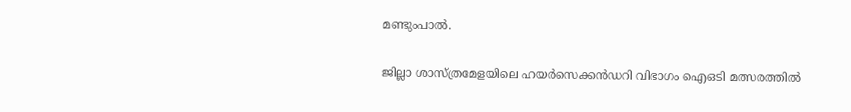മണ്ടുംപാൽ.

ജില്ലാ ശാസ്ത്രമേളയിലെ ഹയർസെക്കൻഡറി വിഭാഗം ഐഒടി മത്സരത്തിൽ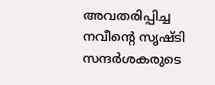അവതരിപ്പിച്ച നവീന്‍റെ സൃഷ്ടി സന്ദർശകരുടെ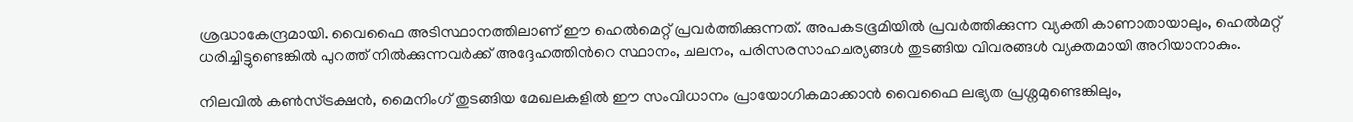ശ്രദ്ധാകേന്ദ്രമായി. വൈഫൈ അടിസ്ഥാനത്തിലാണ് ഈ ഹെൽമെറ്റ് പ്രവർത്തിക്കുന്നത്. അപകടഭൂമിയിൽ പ്രവർത്തിക്കുന്ന വ്യക്തി കാണാതായാലും, ഹെൽമറ്റ് ധരിച്ചിട്ടുണ്ടെങ്കിൽ പുറത്ത് നിൽക്കുന്നവർക്ക് അദ്ദേഹത്തിന്‍റെ സ്ഥാനം, ചലനം, പരിസരസാഹചര്യങ്ങൾ തുടങ്ങിയ വിവരങ്ങൾ വ്യക്തമായി അറിയാനാകും.

നിലവിൽ കൺസ്ട്രക്ഷൻ, മൈനിംഗ് തുടങ്ങിയ മേഖലകളിൽ ഈ സംവിധാനം പ്രായോഗികമാക്കാൻ വൈഫൈ ലഭ്യത പ്രശ്നമുണ്ടെങ്കിലും,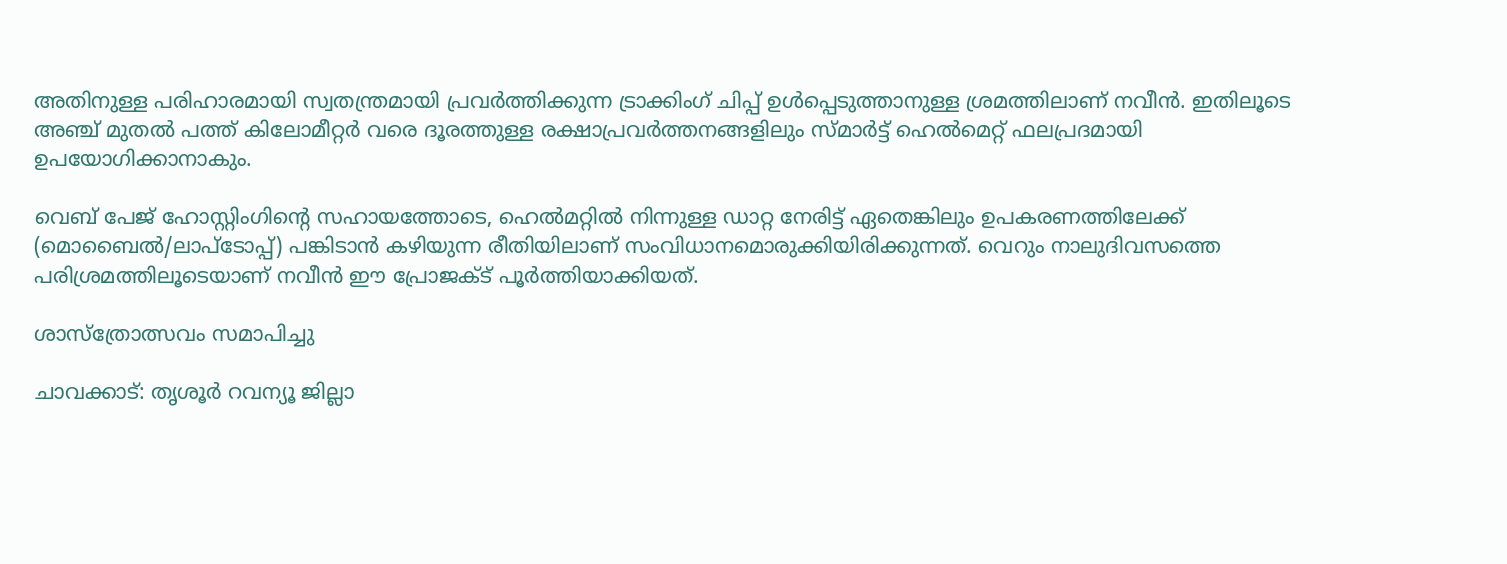അതിനുള്ള പരിഹാരമായി സ്വതന്ത്രമായി പ്രവർത്തിക്കുന്ന ട്രാക്കിംഗ് ചിപ്പ് ഉൾപ്പെടുത്താനുള്ള ശ്രമത്തിലാണ് നവീൻ. ഇതിലൂടെ അഞ്ച് മുതൽ പത്ത് കിലോമീറ്റർ വരെ ദൂരത്തുള്ള രക്ഷാപ്രവർത്തനങ്ങളിലും സ്മാർട്ട് ഹെൽമെറ്റ് ഫലപ്രദമായി ഉപയോഗിക്കാനാകും.

വെബ് പേജ് ഹോസ്റ്റിംഗിന്‍റെ സഹായത്തോടെ, ഹെൽമറ്റിൽ നിന്നുള്ള ഡാറ്റ നേരിട്ട് ഏതെങ്കിലും ഉപകരണത്തിലേക്ക് (മൊബൈൽ/ലാപ്ടോപ്പ്) പങ്കിടാൻ കഴിയുന്ന രീതിയിലാണ് സംവിധാനമൊരുക്കിയിരിക്കുന്നത്. വെറും നാലുദിവസത്തെ പരിശ്രമത്തിലൂടെയാണ് നവീൻ ഈ പ്രോജക്ട് പൂർത്തിയാക്കിയത്.

ശാസ്ത്രോത്സവം സമാപിച്ചു

ചാവക്കാട്: തൃശൂർ റവന്യൂ ജില്ലാ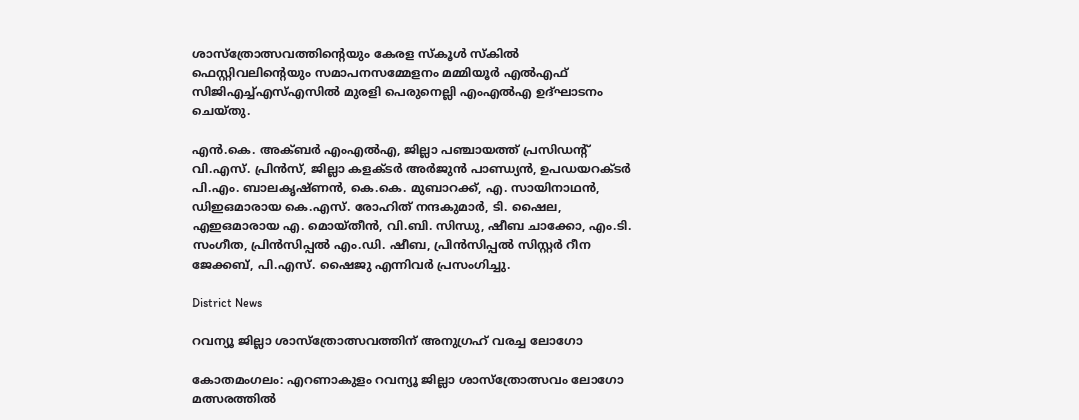ശാസ്ത്രോത്സവത്തിന്‍റെയും കേരള സ്കൂൾ സ്കിൽ ഫെസ്റ്റിവലിന്‍റെയും സമാപനസമ്മേളനം മമ്മിയൂർ എൽഎഫ് സിജിഎച്ച്എസ്എസിൽ മുരളി പെരുനെല്ലി എംഎൽഎ ഉദ്ഘാടനം ചെയ്തു.

എൻ.കെ. അക്ബർ എംഎൽഎ, ജില്ലാ പഞ്ചായത്ത് പ്രസിഡന്‍റ് വി.എസ്. പ്രിൻസ്, ജില്ലാ കളക്ടർ അർജുൻ പാണ്ഡ്യൻ, ഉപഡയറക്ടർ പി.എം. ബാലകൃഷ്ണൻ, കെ.കെ. മുബാറക്ക്, എ. സായിനാഥൻ, ഡിഇഒമാരായ കെ.എസ്. രോഹിത് നന്ദകുമാർ, ടി. ഷൈല, എഇഒമാരായ എ. മൊയ്തീൻ, വി.ബി. സിന്ധു, ഷീബ ചാക്കോ, എം.ടി. സംഗീത, പ്രിൻസിപ്പൽ എം.ഡി. ഷീബ, പ്രിൻസിപ്പൽ സിസ്റ്റർ റീന ജേക്കബ്, പി.എസ്. ഷൈജു എന്നിവർ പ്രസംഗിച്ചു.

District News

റവന്യൂ ജില്ലാ ശാസ്ത്രോത്സവത്തിന് അനുഗ്രഹ് വരച്ച ലോഗോ

കോതമംഗലം: എറണാകുളം റവന്യൂ ജില്ലാ ശാസ്ത്രോത്സവം ലോഗോ മത്സരത്തിൽ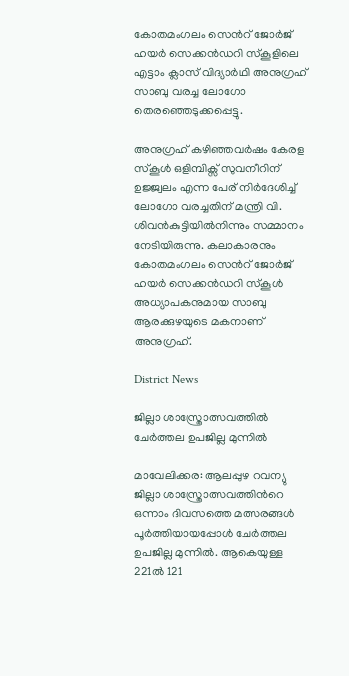കോതമംഗലം സെന്‍റ് ജോർജ് ഹയർ സെക്കൻഡറി സ്കൂളിലെ എട്ടാം ക്ലാസ് വിദ്യാർഥി അനുഗ്രഹ് സാബു വരച്ച ലോഗോ തെരഞ്ഞെടുക്കപ്പെട്ടു.

അനുഗ്രഹ് കഴിഞ്ഞവർഷം കേരള സ്കൂൾ ഒളിമ്പിക്സ് സുവനീറിന് ഉജ്ജ്വലം എന്ന പേര് നിർദേശിച്ച് ലോഗോ വരച്ചതിന് മന്ത്രി വി. ശിവൻകുട്ടിയിൽനിന്നും സമ്മാനം നേടിയിരുന്നു. കലാകാരനും കോതമംഗലം സെന്‍റ് ജോർജ് ഹയർ സെക്കൻഡറി സ്കൂൾ അധ്യാപകനുമായ സാബു ആരക്കുഴയുടെ മകനാണ് അനുഗ്രഹ്.

District News

ജില്ലാ ശാസ്ത്രോത്സവത്തില്‍ ചേര്‍ത്തല ഉപജില്ല മുന്നില്‍

മാവേലിക്കര: ആലപ്പുഴ റവന്യു ജില്ലാ ശാസ്ത്രോത്സവത്തിന്‍റെ ഒന്നാം ദിവസത്തെ മത്സരങ്ങള്‍ പൂര്‍ത്തിയായപ്പോള്‍ ചേര്‍ത്തല ഉപജില്ല മുന്നില്‍. ആകെയുള്ള 221ല്‍ 121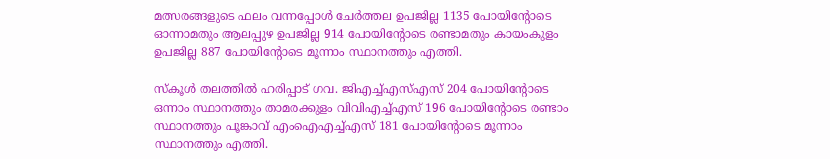മത്സരങ്ങളുടെ ഫലം വന്നപ്പോള്‍ ചേര്‍ത്തല ഉപജില്ല 1135 പോയിന്‍റോടെ ഓന്നാമതും ആലപ്പുഴ ഉപജില്ല 914 പോയിന്‍റോടെ രണ്ടാമതും കായംകുളം ഉപജില്ല 887 പോയിന്‍റോടെ മൂന്നാം സ്ഥാനത്തും എത്തി.

സ്‌കൂള്‍ തലത്തില്‍ ഹരിപ്പാട് ഗവ. ജിഎച്ച്എസ്എസ് 204 പോയിന്‍റോടെ ഒന്നാം സ്ഥാനത്തും താമരക്കുളം വിവിഎച്ച്എസ് 196 പോയിന്‍റോടെ രണ്ടാം സ്ഥാനത്തും പൂങ്കാവ് എംഐഎച്ച്എസ് 181 പോയിന്‍റോടെ മൂന്നാം സ്ഥാനത്തും എത്തി.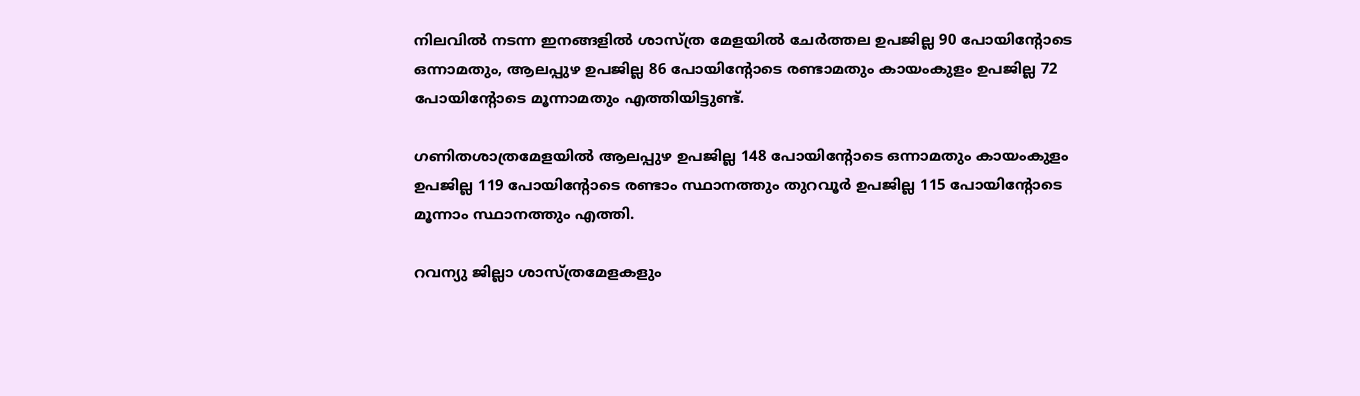നിലവില്‍ നടന്ന ഇനങ്ങളില്‍ ശാസ്ത്ര മേളയില്‍ ചേര്‍ത്തല ഉപജില്ല 90 പോയിന്‍റോടെ ഒന്നാമതും, ആലപ്പുഴ ഉപജില്ല 86 പോയിന്‍റോടെ രണ്ടാമതും കായംകുളം ഉപജില്ല 72 പോയിന്‍റോടെ മൂന്നാമതും എത്തിയിട്ടുണ്ട്.

ഗണിതശാത്രമേളയില്‍ ആലപ്പുഴ ഉപജില്ല 148 പോയിന്‍റോടെ ഒന്നാമതും കായംകുളം ഉപജില്ല 119 പോയിന്‍റോടെ രണ്ടാം സ്ഥാനത്തും തുറവൂര്‍ ഉപജില്ല 115 പോയിന്‍റോടെ മൂന്നാം സ്ഥാനത്തും എത്തി.

റവന്യു ജില്ലാ ശാസ്ത്രമേളകളും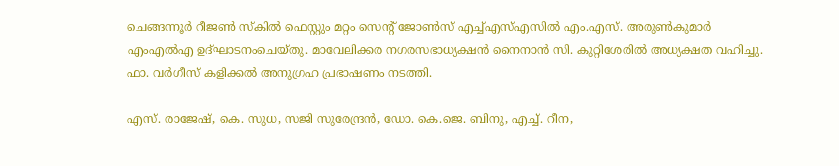ചെങ്ങന്നൂര്‍ റീജണ്‍ സ്‌കില്‍ ഫെസ്റ്റും മറ്റം സെന്‍റ് ജോണ്‍സ് എച്ച്എസ്എസില്‍ എം.എസ്. അരുണ്‍കുമാര്‍ എംഎല്‍എ ഉദ്ഘാടനംചെയ്തു. മാവേലിക്കര നഗരസഭാധ്യക്ഷന്‍ നൈനാന്‍ സി. കുറ്റിശേരില്‍ അധ്യക്ഷത വഹിച്ചു. ഫാ. വര്‍ഗീസ് കളിക്കല്‍ അനുഗ്രഹ പ്രഭാഷണം നടത്തി.

എസ്. രാജേഷ്, കെ. സുധ, സജി സുരേന്ദ്രന്‍, ഡോ. കെ.ജെ. ബിനു, എച്ച്. റീന,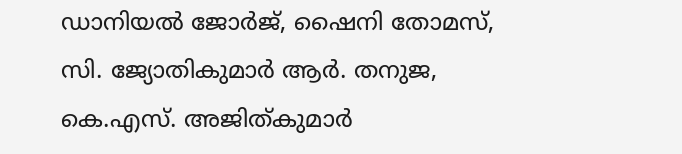ഡാനിയല്‍ ജോര്‍ജ്, ഷൈനി തോമസ്, സി. ജ്യോതികുമാര്‍ ആര്‍. തനുജ, കെ.എസ്. അജിത്കുമാര്‍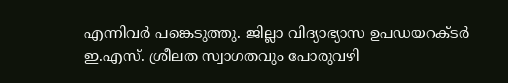എന്നിവര്‍ പങ്കെടുത്തു. ജില്ലാ വിദ്യാഭ്യാസ ഉപഡയറക്ടര്‍ ഇ.എസ്. ശ്രീലത സ്വാഗതവും പോരുവഴി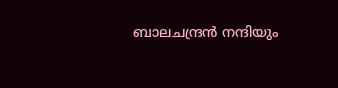ബാലചന്ദ്രന്‍ നന്ദിയും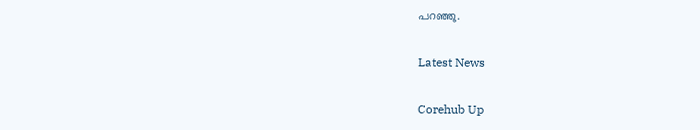പറഞ്ഞു.

Latest News

Corehub Up